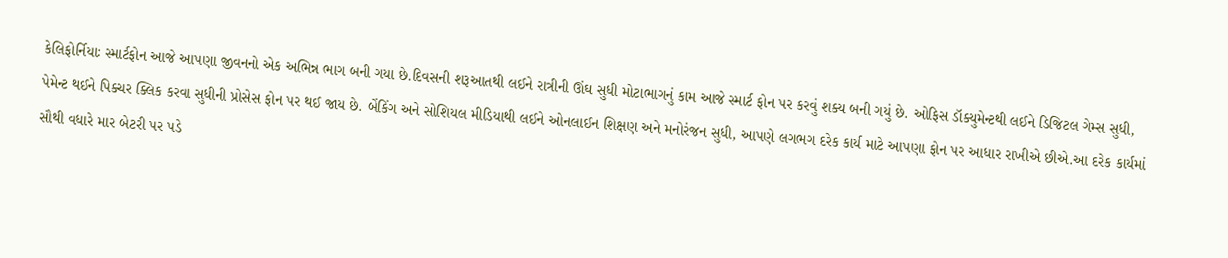કેલિફોર્નિયાઃ સ્માર્ટફોન આજે આપણા જીવનનો એક અભિન્ન ભાગ બની ગયા છે.દિવસની શરૂઆતથી લઈને રાત્રીની ઊંઘ સુધી મોટાભાગનું કામ આજે સ્માર્ટ ફોન પર કરવું શક્ય બની ગયું છે. ઓફિસ ડૉક્યુમેન્ટથી લઈને ડિજિટલ ગેમ્સ સુધી, પેમેન્ટ થઈને પિક્ચર ક્લિક કરવા સુધીની પ્રોસેસ ફોન પર થઈ જાય છે. બેંકિંગ અને સોશિયલ મીડિયાથી લઈને ઓનલાઈન શિક્ષણ અને મનોરંજન સુધી, આપણે લગભગ દરેક કાર્ય માટે આપણા ફોન પર આધાર રાખીએ છીએ.આ દરેક કાર્યમાં સૌથી વધારે માર બેટરી પર પડે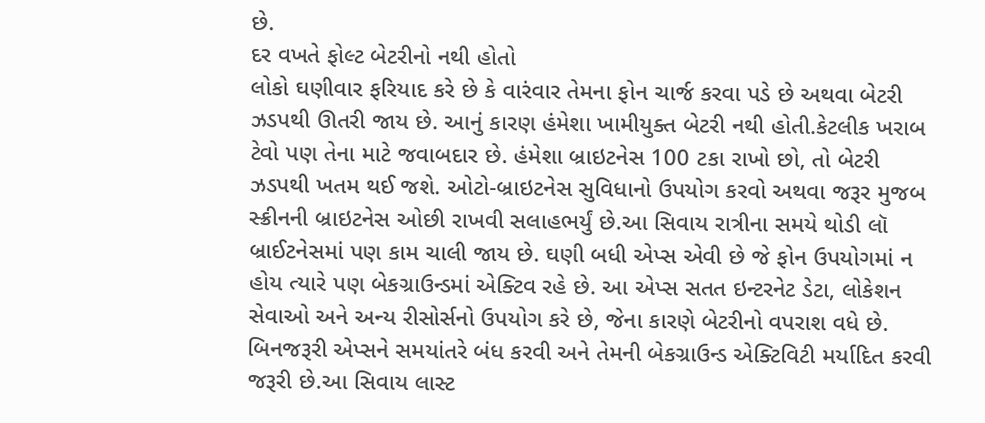છે.
દર વખતે ફોલ્ટ બેટરીનો નથી હોતો
લોકો ઘણીવાર ફરિયાદ કરે છે કે વારંવાર તેમના ફોન ચાર્જ કરવા પડે છે અથવા બેટરી ઝડપથી ઊતરી જાય છે. આનું કારણ હંમેશા ખામીયુક્ત બેટરી નથી હોતી.કેટલીક ખરાબ ટેવો પણ તેના માટે જવાબદાર છે. હંમેશા બ્રાઇટનેસ 100 ટકા રાખો છો, તો બેટરી ઝડપથી ખતમ થઈ જશે. ઓટો-બ્રાઇટનેસ સુવિધાનો ઉપયોગ કરવો અથવા જરૂર મુજબ સ્ક્રીનની બ્રાઇટનેસ ઓછી રાખવી સલાહભર્યું છે.આ સિવાય રાત્રીના સમયે થોડી લૉ બ્રાઈટનેસમાં પણ કામ ચાલી જાય છે. ઘણી બધી એપ્સ એવી છે જે ફોન ઉપયોગમાં ન હોય ત્યારે પણ બેકગ્રાઉન્ડમાં એક્ટિવ રહે છે. આ એપ્સ સતત ઇન્ટરનેટ ડેટા, લોકેશન સેવાઓ અને અન્ય રીસોર્સનો ઉપયોગ કરે છે, જેના કારણે બેટરીનો વપરાશ વધે છે. બિનજરૂરી એપ્સને સમયાંતરે બંધ કરવી અને તેમની બેકગ્રાઉન્ડ એક્ટિવિટી મર્યાદિત કરવી જરૂરી છે.આ સિવાય લાસ્ટ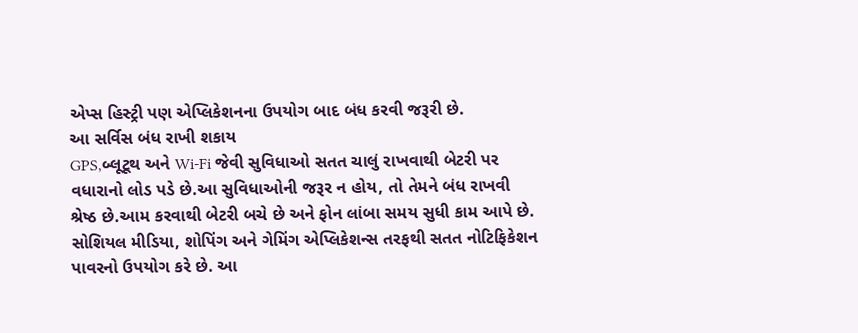એપ્સ હિસ્ટ્રી પણ એપ્લિકેશનના ઉપયોગ બાદ બંધ કરવી જરૂરી છે.
આ સર્વિસ બંધ રાખી શકાય
GPS,બ્લૂટૂથ અને Wi-Fi જેવી સુવિધાઓ સતત ચાલું રાખવાથી બેટરી પર વધારાનો લોડ પડે છે.આ સુવિધાઓની જરૂર ન હોય, તો તેમને બંધ રાખવી શ્રેષ્ઠ છે.આમ કરવાથી બેટરી બચે છે અને ફોન લાંબા સમય સુધી કામ આપે છે. સોશિયલ મીડિયા, શોપિંગ અને ગેમિંગ એપ્લિકેશન્સ તરફથી સતત નોટિફિકેશન પાવરનો ઉપયોગ કરે છે. આ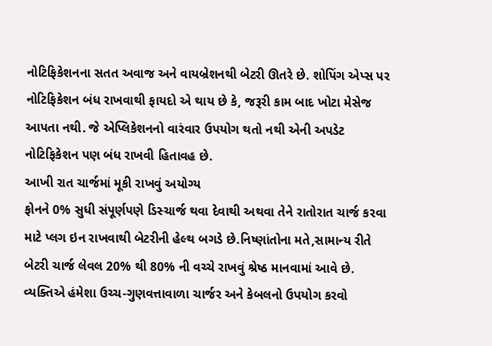નોટિફિકેશનના સતત અવાજ અને વાયબ્રેશનથી બેટરી ઊતરે છે. શોપિંગ એપ્સ પર નોટિફિકેશન બંધ રાખવાથી ફાયદો એ થાય છે કે, જરૂરી કામ બાદ ખોટા મેસેજ આપતા નથી. જે એપ્લિકેશનનો વારંવાર ઉપયોગ થતો નથી એની અપડેટ નોટિફિકેશન પણ બંધ રાખવી હિતાવહ છે.
આખી રાત ચાર્જમાં મૂકી રાખવું અયોગ્ય
ફોનને 0% સુધી સંપૂર્ણપણે ડિસ્ચાર્જ થવા દેવાથી અથવા તેને રાતોરાત ચાર્જ કરવા માટે પ્લગ ઇન રાખવાથી બેટરીની હેલ્થ બગડે છે.નિષ્ણાંતોના મતે,સામાન્ય રીતે બેટરી ચાર્જ લેવલ 20% થી 80% ની વચ્ચે રાખવું શ્રેષ્ઠ માનવામાં આવે છે. વ્યક્તિએ હંમેશા ઉચ્ચ-ગુણવત્તાવાળા ચાર્જર અને કેબલનો ઉપયોગ કરવો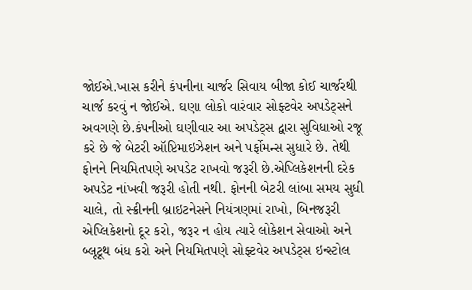જોઈએ.ખાસ કરીને કંપનીના ચાર્જર સિવાય બીજા કોઈ ચાર્જરથી ચાર્જ કરવું ન જોઈએ. ઘણા લોકો વારંવાર સોફ્ટવેર અપડેટ્સને અવગણે છે.કંપનીઓ ઘણીવાર આ અપડેટ્સ દ્વારા સુવિધાઓ રજૂ કરે છે જે બેટરી ઑપ્ટિમાઇઝેશન અને પર્ફોમન્સ સુધારે છે. તેથી ફોનને નિયમિતપણે અપડેટ રાખવો જરૂરી છે.એપ્લિકેશનની દરેક અપડેટ નાંખવી જરૂરી હોતી નથી. ફોનની બેટરી લાંબા સમય સુધી ચાલે, તો સ્ક્રીનની બ્રાઇટનેસને નિયંત્રણમાં રાખો, બિનજરૂરી એપ્લિકેશનો દૂર કરો, જરૂર ન હોય ત્યારે લોકેશન સેવાઓ અને બ્લૂટૂથ બંધ કરો અને નિયમિતપણે સોફ્ટવેર અપડેટ્સ ઇન્સ્ટોલ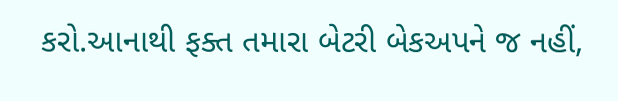કરો.આનાથી ફક્ત તમારા બેટરી બેકઅપને જ નહીં,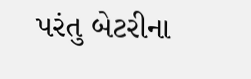પરંતુ બેટરીના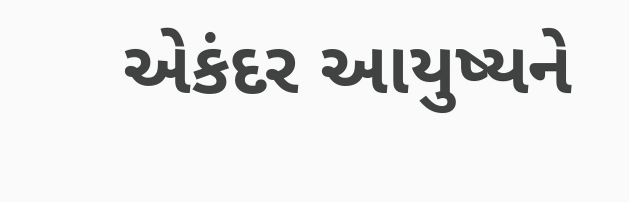એકંદર આયુષ્યને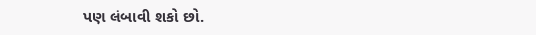પણ લંબાવી શકો છો.